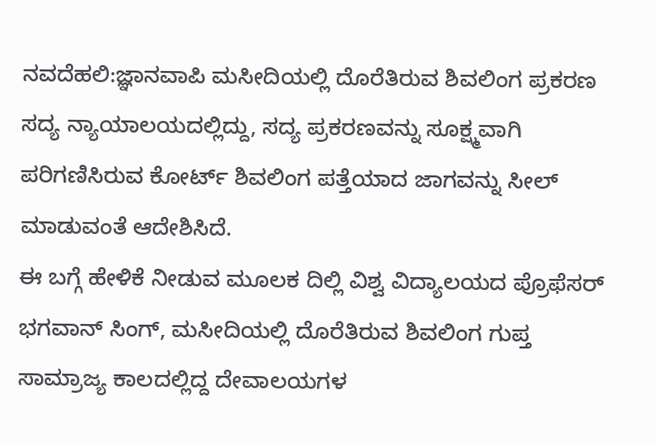ನವದೆಹಲಿ:ಜ್ಞಾನವಾಪಿ ಮಸೀದಿಯಲ್ಲಿ ದೊರೆತಿರುವ ಶಿವಲಿಂಗ ಪ್ರಕರಣ ಸದ್ಯ ನ್ಯಾಯಾಲಯದಲ್ಲಿದ್ದು, ಸದ್ಯ ಪ್ರಕರಣವನ್ನು ಸೂಕ್ಷ್ಮವಾಗಿ ಪರಿಗಣಿಸಿರುವ ಕೋರ್ಟ್ ಶಿವಲಿಂಗ ಪತ್ತೆಯಾದ ಜಾಗವನ್ನು ಸೀಲ್ ಮಾಡುವಂತೆ ಆದೇಶಿಸಿದೆ.
ಈ ಬಗ್ಗೆ ಹೇಳಿಕೆ ನೀಡುವ ಮೂಲಕ ದಿಲ್ಲಿ ವಿಶ್ವ ವಿದ್ಯಾಲಯದ ಪ್ರೊಫೆಸರ್ ಭಗವಾನ್ ಸಿಂಗ್, ಮಸೀದಿಯಲ್ಲಿ ದೊರೆತಿರುವ ಶಿವಲಿಂಗ ಗುಪ್ತ ಸಾಮ್ರಾಜ್ಯ ಕಾಲದಲ್ಲಿದ್ದ ದೇವಾಲಯಗಳ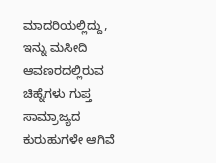ಮಾದರಿಯಲ್ಲಿದ್ದು, ಇನ್ನು ಮಸೀದಿ ಆವಣರದಲ್ಲಿರುವ ಚಿಹ್ನೆಗಳು ಗುಪ್ತ ಸಾಮ್ರಾಜ್ಯದ ಕುರುಹುಗಳೇ ಆಗಿವೆ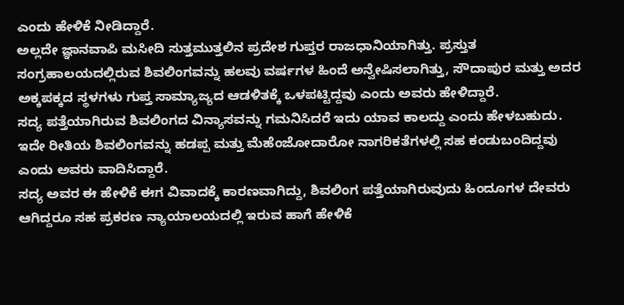ಎಂದು ಹೇಳಿಕೆ ನೀಡಿದ್ದಾರೆ.
ಅಲ್ಲದೇ ಜ್ಞಾನವಾಪಿ ಮಸೀದಿ ಸುತ್ತಮುತ್ತಲಿನ ಪ್ರದೇಶ ಗುಪ್ತರ ರಾಜಧಾನಿಯಾಗಿತ್ತು. ಪ್ರಸ್ತುತ ಸಂಗ್ರಹಾಲಯದಲ್ಲಿರುವ ಶಿವಲಿಂಗವನ್ನು ಹಲವು ವರ್ಷಗಳ ಹಿಂದೆ ಅನ್ವೇಷಿಸಲಾಗಿತ್ತು, ಸೌದಾಪುರ ಮತ್ತು ಅದರ ಅಕ್ಕಪಕ್ಕದ ಸ್ಥಳಗಳು ಗುಪ್ತ ಸಾಮ್ಯಾಜ್ಯದ ಆಡಳಿತಕ್ಕೆ ಒಳಪಟ್ಟಿದ್ದವು ಎಂದು ಅವರು ಹೇಳಿದ್ದಾರೆ.
ಸದ್ಯ ಪತ್ತೆಯಾಗಿರುವ ಶಿವಲಿಂಗದ ವಿನ್ಯಾಸವನ್ನು ಗಮನಿಸಿದರೆ ಇದು ಯಾವ ಕಾಲದ್ದು ಎಂದು ಹೇಳಬಹುದು. ಇದೇ ರೀತಿಯ ಶಿವಲಿಂಗವನ್ನು ಹಡಪ್ಪ ಮತ್ತು ಮೆಹೆಂಜೋದಾರೋ ನಾಗರಿಕತೆಗಳಲ್ಲಿ ಸಹ ಕಂಡುಬಂದಿದ್ದವು ಎಂದು ಅವರು ವಾದಿಸಿದ್ದಾರೆ.
ಸದ್ಯ ಅವರ ಈ ಹೇಳಿಕೆ ಈಗ ವಿವಾದಕ್ಕೆ ಕಾರಣವಾಗಿದ್ದು, ಶಿವಲಿಂಗ ಪತ್ತೆಯಾಗಿರುವುದು ಹಿಂದೂಗಳ ದೇವರು ಆಗಿದ್ದರೂ ಸಹ ಪ್ರಕರಣ ನ್ಯಾಯಾಲಯದಲ್ಲಿ ಇರುವ ಹಾಗೆ ಹೇಳಿಕೆ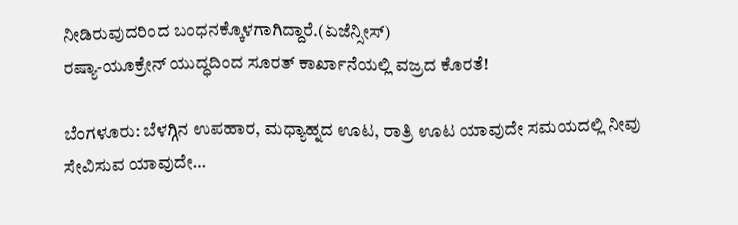ನೀಡಿರುವುದರಿಂದ ಬಂಧನಕ್ಕೊಳಗಾಗಿದ್ದಾರೆ.(ಏಜೆನ್ಸೀಸ್)
ರಷ್ಯಾ-ಯೂಕ್ರೇನ್ ಯುದ್ಧದಿಂದ ಸೂರತ್ ಕಾರ್ಖಾನೆಯಲ್ಲಿ ವಜ್ರದ ಕೊರತೆ!

ಬೆಂಗಳೂರು: ಬೆಳಗ್ಗಿನ ಉಪಹಾರ, ಮಧ್ಯಾಹ್ನದ ಊಟ, ರಾತ್ರಿ ಊಟ ಯಾವುದೇ ಸಮಯದಲ್ಲಿ ನೀವು ಸೇವಿಸುವ ಯಾವುದೇ…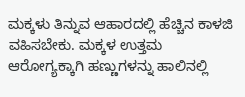ಮಕ್ಕಳು ತಿನ್ನುವ ಆಹಾರದಲ್ಲಿ ಹೆಚ್ಚಿನ ಕಾಳಜಿ ವಹಿಸಬೇಕು. ಮಕ್ಕಳ ಉತ್ತಮ ಆರೋಗ್ಯಕ್ಕಾಗಿ ಹಣ್ಣುಗಳನ್ನು ಹಾಲಿನಲ್ಲಿ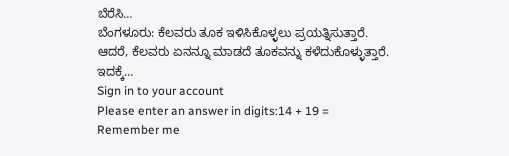ಬೆರೆಸಿ…
ಬೆಂಗಳೂರು: ಕೆಲವರು ತೂಕ ಇಳಿಸಿಕೊಳ್ಳಲು ಪ್ರಯತ್ನಿಸುತ್ತಾರೆ. ಆದರೆ, ಕೆಲವರು ಏನನ್ನೂ ಮಾಡದೆ ತೂಕವನ್ನು ಕಳೆದುಕೊಳ್ಳುತ್ತಾರೆ. ಇದಕ್ಕೆ…
Sign in to your account
Please enter an answer in digits:14 + 19 =
Remember me